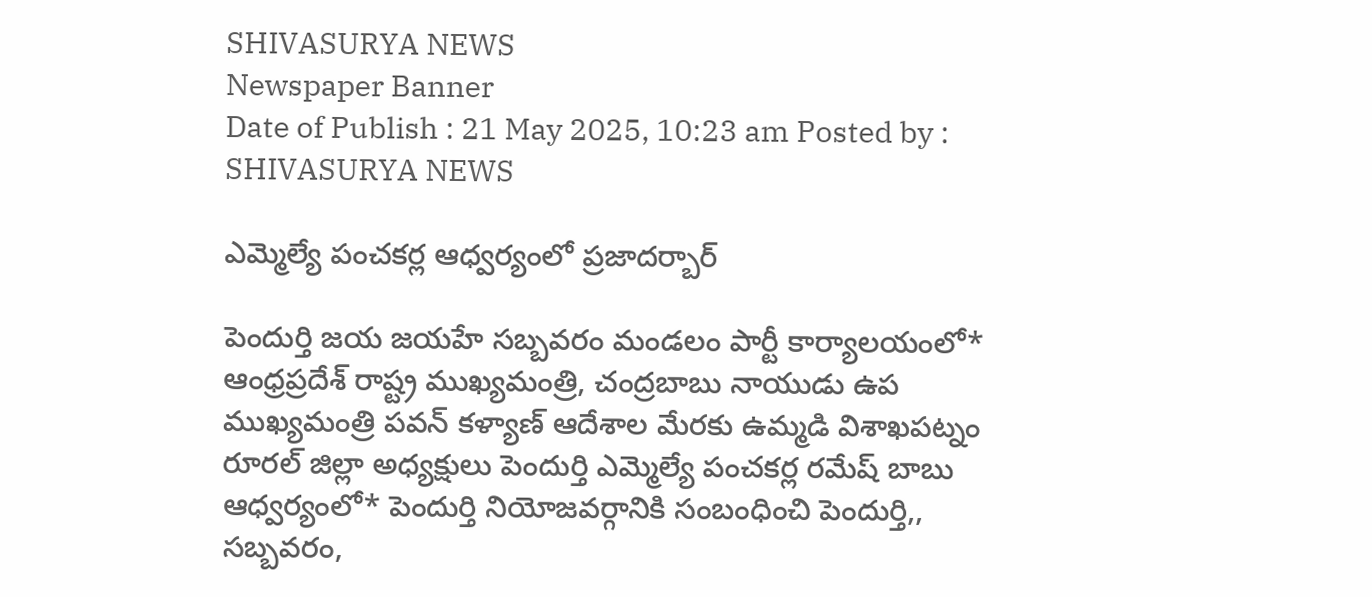SHIVASURYA NEWS
Newspaper Banner
Date of Publish : 21 May 2025, 10:23 am Posted by : SHIVASURYA NEWS

ఎమ్మెల్యే పంచకర్ల ఆధ్వర్యంలో ప్రజాదర్బార్

పెందుర్తి జయ జయహే సబ్బవరం మండలం పార్టీ కార్యాలయంలో* ఆంధ్రప్రదేశ్ రాష్ట్ర ముఖ్యమంత్రి, చంద్రబాబు నాయుడు ఉప ముఖ్యమంత్రి పవన్ కళ్యాణ్ ఆదేశాల మేరకు ఉమ్మడి విశాఖపట్నం రూరల్ జిల్లా అధ్యక్షులు పెందుర్తి ఎమ్మెల్యే పంచకర్ల రమేష్ బాబు ఆధ్వర్యంలో* పెందుర్తి నియోజవర్గానికి సంబంధించి పెందుర్తి,, సబ్బవరం,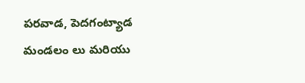పరవాడ, పెదగంట్యాడ మండలం లు మరియు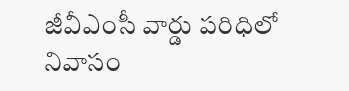జీవీఎంసీ వార్డు పరిధిలో నివాసం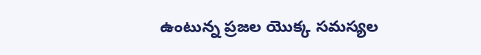ఉంటున్న ప్రజల యొక్క సమస్యల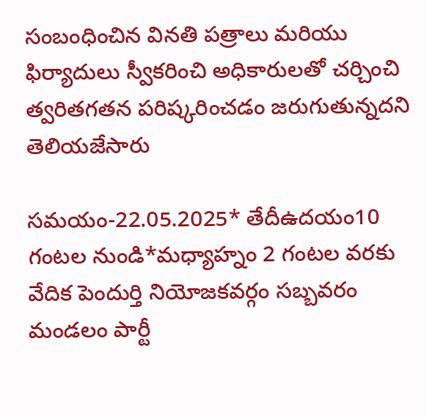సంబంధించిన వినతి పత్రాలు మరియు ఫిర్యాదులు స్వీకరించి అధికారులతో చర్చించి త్వరితగతన పరిష్కరించడం జరుగుతున్నదని తెలియజేసారు

సమయం-22.05.2025* తేదీఉదయం10 గంటల నుండి*మధ్యాహ్నం 2 గంటల వరకు వేదిక పెందుర్తి నియోజకవర్గం సబ్బవరం మండలం పార్టీ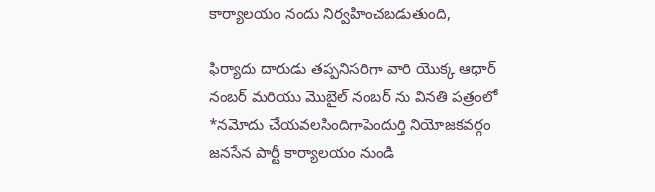కార్యాలయం నందు నిర్వహించబడుతుంది,

ఫిర్యాదు దారుడు తప్పనిసరిగా వారి యొక్క ఆధార్ నంబర్ మరియు మొబైల్ నంబర్ ను వినతి పత్రంలో *నమోదు చేయవలసిందిగాపెందుర్తి నియోజకవర్గం జనసేన పార్టీ కార్యాలయం నుండి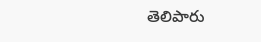తెలిపారు